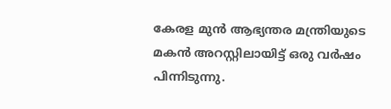കേരള മുൻ ആഭ്യന്തര മന്ത്രിയുടെ മകൻ അറസ്റ്റിലായിട്ട് ഒരു വർഷം പിന്നിടുന്നു.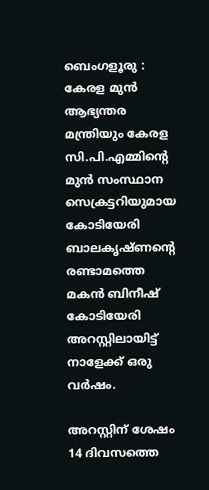ബെംഗളൂരു : കേരള മുൻ ആഭ്യന്തര മന്ത്രിയും കേരള സി.പി.എമ്മിൻ്റെ മുൻ സംസ്ഥാന സെക്രട്ടറിയുമായ കോടിയേരി ബാലകൃഷ്ണൻ്റെ രണ്ടാമത്തെ മകൻ ബിനീഷ് കോടിയേരി അറസ്റ്റിലായിട്ട് നാളേക്ക് ഒരു വർഷം.

അറസ്റ്റിന് ശേഷം 14 ദിവസത്തെ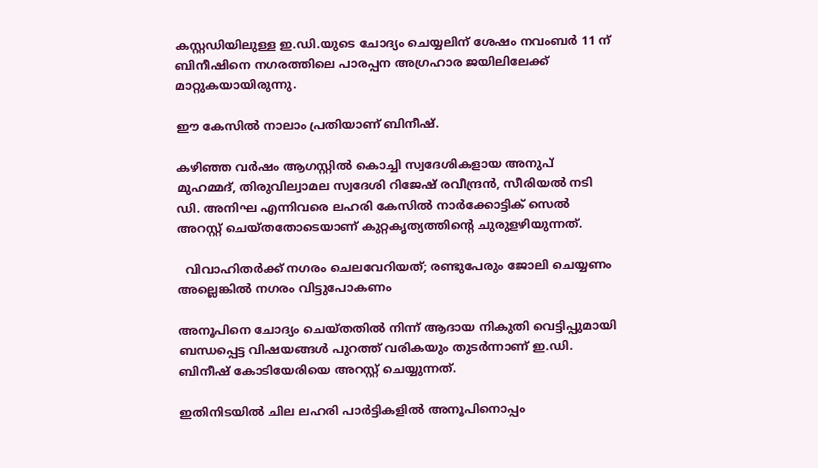കസ്റ്റഡിയിലുള്ള ഇ.ഡി.യുടെ ചോദ്യം ചെയ്യലിന് ശേഷം നവംബർ 11 ന് ബിനീഷിനെ നഗരത്തിലെ പാരപ്പന അഗ്രഹാര ജയിലിലേക്ക് മാറ്റുകയായിരുന്നു.

ഈ കേസിൽ നാലാം പ്രതിയാണ് ബിനീഷ്.

കഴിഞ്ഞ വർഷം ആഗസ്റ്റിൽ കൊച്ചി സ്വദേശികളായ അനുപ് മുഹമ്മദ്, തിരുവില്വാമല സ്വദേശി റിജേഷ് രവീന്ദ്രൻ, സീരിയൽ നടി ഡി. അനിഘ എന്നിവരെ ലഹരി കേസിൽ നാർക്കോട്ടിക് സെൽ അറസ്റ്റ് ചെയ്തതോടെയാണ് കുറ്റകൃത്യത്തിൻ്റെ ചുരുളഴിയുന്നത്.

  വിവാഹിതർക്ക് നഗരം ചെലവേറിയത്; രണ്ടുപേരും ജോലി ചെയ്യണം അല്ലെങ്കിൽ നഗരം വിട്ടുപോകണം

അനൂപിനെ ചോദ്യം ചെയ്തതിൽ നിന്ന് ആദായ നികുതി വെട്ടിപ്പുമായി ബന്ധപ്പെട്ട വിഷയങ്ങൾ പുറത്ത് വരികയും തുടർന്നാണ് ഇ.ഡി. ബിനീഷ് കോടിയേരിയെ അറസ്റ്റ് ചെയ്യുന്നത്.

ഇതിനിടയിൽ ചില ലഹരി പാർട്ടികളിൽ അനൂപിനൊപ്പം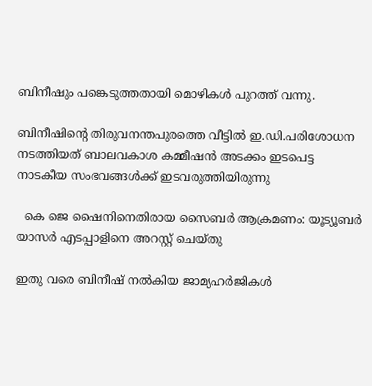ബിനീഷും പങ്കെടുത്തതായി മൊഴികൾ പുറത്ത് വന്നു.

ബിനീഷിൻ്റെ തിരുവനന്തപുരത്തെ വീട്ടിൽ ഇ.ഡി.പരിശോധന നടത്തിയത് ബാലവകാശ കമ്മീഷൻ അടക്കം ഇടപെട്ട നാടകീയ സംഭവങ്ങൾക്ക് ഇടവരുത്തിയിരുന്നു

  കെ ജെ ഷൈനിനെതിരായ സൈബര്‍ ആക്രമണം: യൂട്യൂബര്‍ യാസര്‍ എടപ്പാളിനെ അറസ്റ്റ് ചെയ്തു

ഇതു വരെ ബിനീഷ് നൽകിയ ജാമ്യഹർജികൾ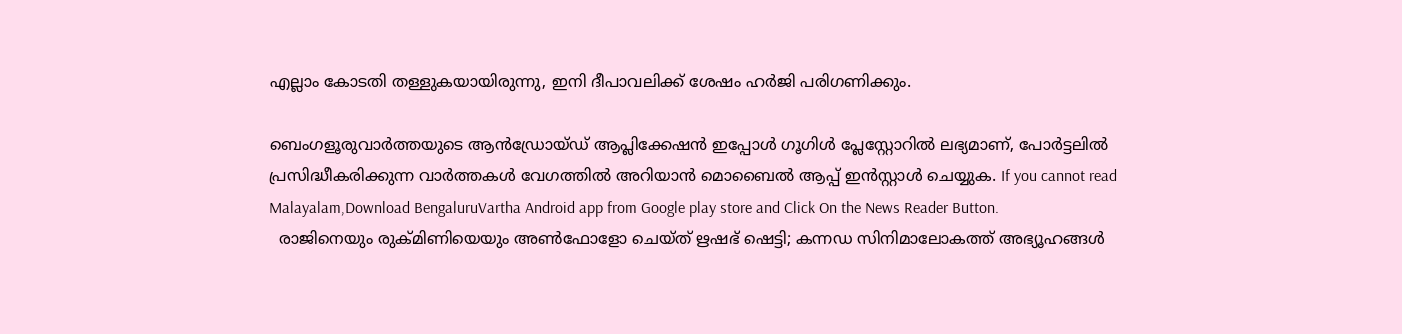എല്ലാം കോടതി തള്ളുകയായിരുന്നു, ഇനി ദീപാവലിക്ക് ശേഷം ഹർജി പരിഗണിക്കും.

ബെംഗളൂരുവാർത്തയുടെ ആൻഡ്രോയ്ഡ് ആപ്ലിക്കേഷൻ ഇപ്പോൾ ഗൂഗിൾ പ്ലേസ്റ്റോറിൽ ലഭ്യമാണ്, പോർട്ടലിൽ പ്രസിദ്ധീകരിക്കുന്ന വാർത്തകൾ വേഗത്തിൽ അറിയാൻ മൊബൈൽ ആപ്പ് ഇൻസ്റ്റാൾ ചെയ്യുക. If you cannot read Malayalam,Download BengaluruVartha Android app from Google play store and Click On the News Reader Button.
  രാജിനെയും രുക്മിണിയെയും അൺഫോളോ ചെയ്ത് ഋഷഭ് ഷെട്ടി; കന്നഡ സിനിമാലോകത്ത് അഭ്യൂഹങ്ങൾ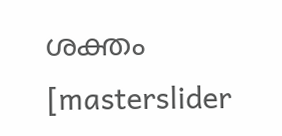ശക്തം
[masterslider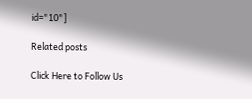id="10"]

Related posts

Click Here to Follow Us